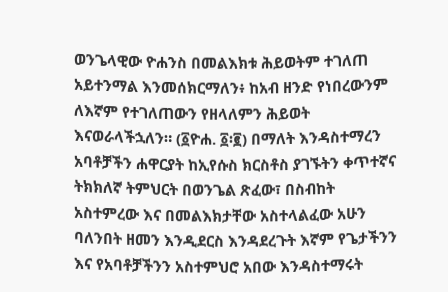ወንጌላዊው ዮሐንስ በመልእክቱ ሕይወትም ተገለጠ አይተንማል እንመሰክርማለን፥ ከአብ ዘንድ የነበረውንም ለእኛም የተገለጠውን የዘላለምን ሕይወት እናወራላችኋለን። (፩ዮሐ. ፩፡፪) በማለት እንዳስተማረን አባቶቻችን ሐዋርያት ከኢየሱስ ክርስቶስ ያገኙትን ቀጥተኛና ትክክለኛ ትምህርት በወንጌል ጽፈው፣ በስብከት አስተምረው እና በመልእክታቸው አስተላልፈው አሁን ባለንበት ዘመን እንዲደርስ እንዳደረጉት እኛም የጌታችንን እና የአባቶቻችንን አስተምህሮ አበው እንዳስተማሩት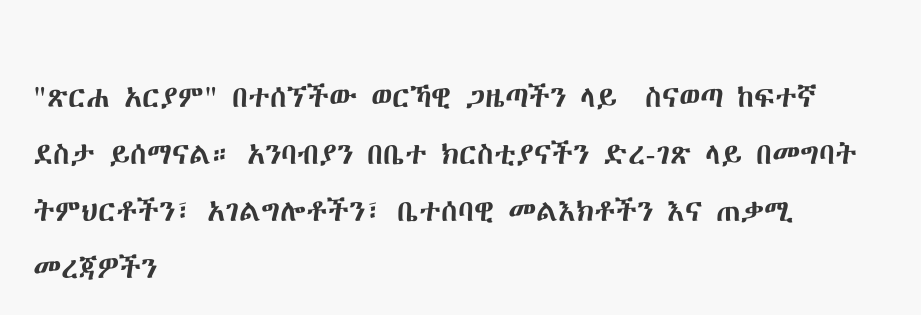"ጽርሐ አርያም" በተሰኘችው ወርኻዊ ጋዜጣችን ላይ  ስናወጣ ከፍተኛ ደስታ ይሰማናል። አንባብያን በቤተ ክርስቲያናችን ድረ-ገጽ ላይ በመግባት ትምህርቶችን፣ አገልግሎቶችን፣ ቤተሰባዊ መልእክቶችን እና ጠቃሚ መረጃዎችን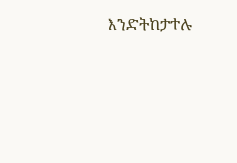እንድትከታተሉ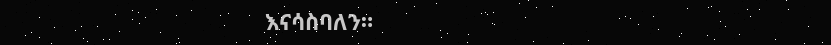እናሳስባለን።